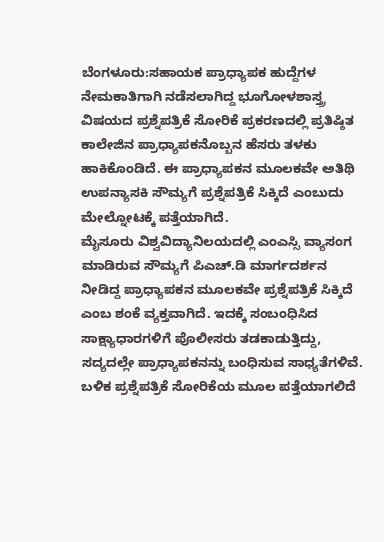ಬೆಂಗಳೂರು:ಸಹಾಯಕ ಪ್ರಾಧ್ಯಾಪಕ ಹುದ್ದೆಗಳ ನೇಮಕಾತಿಗಾಗಿ ನಡೆಸಲಾಗಿದ್ದ ಭೂಗೋಳಶಾಸ್ತ್ರ ವಿಷಯದ ಪ್ರಶ್ನೆಪತ್ರಿಕೆ ಸೋರಿಕೆ ಪ್ರಕರಣದಲ್ಲಿ ಪ್ರತಿಷ್ಠಿತ ಕಾಲೇಜಿನ ಪ್ರಾಧ್ಯಾಪಕನೊಬ್ಬನ ಹೆಸರು ತಳಕು ಹಾಕಿಕೊಂಡಿದೆ. ಈ ಪ್ರಾಧ್ಯಾಪಕನ ಮೂಲಕವೇ ಅತಿಥಿ ಉಪನ್ಯಾಸಕಿ ಸೌಮ್ಯಗೆ ಪ್ರಶ್ನೆಪತ್ರಿಕೆ ಸಿಕ್ಕಿದೆ ಎಂಬುದು ಮೇಲ್ನೋಟಕ್ಕೆ ಪತ್ತೆಯಾಗಿದೆ.
ಮೈಸೂರು ವಿಶ್ವವಿದ್ಯಾನಿಲಯದಲ್ಲಿ ಎಂಎಸ್ಸಿ ವ್ಯಾಸಂಗ ಮಾಡಿರುವ ಸೌಮ್ಯಗೆ ಪಿಎಚ್.ಡಿ ಮಾರ್ಗದರ್ಶನ ನೀಡಿದ್ದ ಪ್ರಾಧ್ಯಾಪಕನ ಮೂಲಕವೇ ಪ್ರಶ್ನೆಪತ್ರಿಕೆ ಸಿಕ್ಕಿದೆ ಎಂಬ ಶಂಕೆ ವ್ಯಕ್ತವಾಗಿದೆ. ಇದಕ್ಕೆ ಸಂಬಂಧಿಸಿದ ಸಾಕ್ಷ್ಯಾಧಾರಗಳಿಗೆ ಪೊಲೀಸರು ತಡಕಾಡುತ್ತಿದ್ದು, ಸದ್ಯದಲ್ಲೇ ಪ್ರಾಧ್ಯಾಪಕನನ್ನು ಬಂಧಿಸುವ ಸಾಧ್ಯತೆಗಳಿವೆ. ಬಳಿಕ ಪ್ರಶ್ನೆಪತ್ರಿಕೆ ಸೋರಿಕೆಯ ಮೂಲ ಪತ್ತೆಯಾಗಲಿದೆ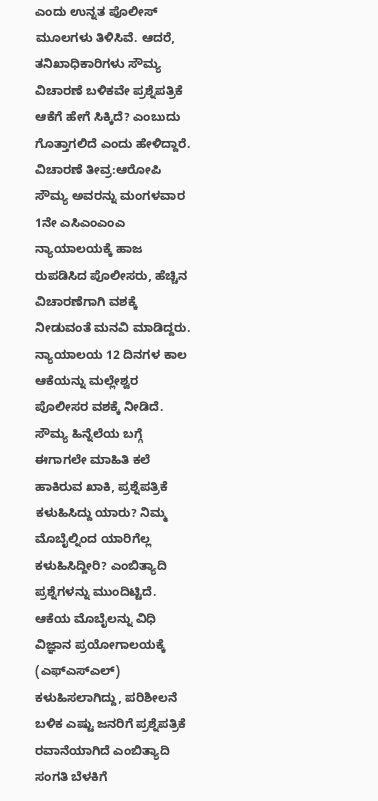ಎಂದು ಉನ್ನತ ಪೊಲೀಸ್ ಮೂಲಗಳು ತಿಳಿಸಿವೆ. ಆದರೆ, ತನಿಖಾಧಿಕಾರಿಗಳು ಸೌಮ್ಯ ವಿಚಾರಣೆ ಬಳಿಕವೇ ಪ್ರಶ್ನೆಪತ್ರಿಕೆ ಆಕೆಗೆ ಹೇಗೆ ಸಿಕ್ಕಿದೆ? ಎಂಬುದು ಗೊತ್ತಾಗಲಿದೆ ಎಂದು ಹೇಳಿದ್ದಾರೆ.
ವಿಚಾರಣೆ ತೀವ್ರ:ಆರೋಪಿ ಸೌಮ್ಯ ಅವರನ್ನು ಮಂಗಳವಾರ 1ನೇ ಎಸಿಎಂಎಂಎ ನ್ಯಾಯಾಲಯಕ್ಕೆ ಹಾಜ ರುಪಡಿಸಿದ ಪೊಲೀಸರು, ಹೆಚ್ಚಿನ ವಿಚಾರಣೆಗಾಗಿ ವಶಕ್ಕೆ ನೀಡುವಂತೆ ಮನವಿ ಮಾಡಿದ್ದರು. ನ್ಯಾಯಾಲಯ 12 ದಿನಗಳ ಕಾಲ ಆಕೆಯನ್ನು ಮಲ್ಲೇಶ್ವರ ಪೊಲೀಸರ ವಶಕ್ಕೆ ನೀಡಿದೆ. ಸೌಮ್ಯ ಹಿನ್ನೆಲೆಯ ಬಗ್ಗೆ ಈಗಾಗಲೇ ಮಾಹಿತಿ ಕಲೆ ಹಾಕಿರುವ ಖಾಕಿ, ಪ್ರಶ್ನೆಪತ್ರಿಕೆ ಕಳುಹಿಸಿದ್ದು ಯಾರು? ನಿಮ್ಮ ಮೊಬೈಲ್ನಿಂದ ಯಾರಿಗೆಲ್ಲ ಕಳುಹಿಸಿದ್ದೀರಿ? ಎಂಬಿತ್ಯಾದಿ ಪ್ರಶ್ನೆಗಳನ್ನು ಮುಂದಿಟ್ಟಿದೆ. ಆಕೆಯ ಮೊಬೈಲನ್ನು ವಿಧಿ ವಿಜ್ಞಾನ ಪ್ರಯೋಗಾಲಯಕ್ಕೆ (ಎಫ್ಎಸ್ಎಲ್) ಕಳುಹಿಸಲಾಗಿದ್ದು, ಪರಿಶೀಲನೆ ಬಳಿಕ ಎಷ್ಟು ಜನರಿಗೆ ಪ್ರಶ್ನೆಪತ್ರಿಕೆ ರವಾನೆಯಾಗಿದೆ ಎಂಬಿತ್ಯಾದಿ ಸಂಗತಿ ಬೆಳಕಿಗೆ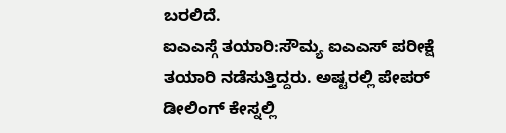ಬರಲಿದೆ.
ಐಎಎಸ್ಗೆ ತಯಾರಿ:ಸೌಮ್ಯ ಐಎಎಸ್ ಪರೀಕ್ಷೆ ತಯಾರಿ ನಡೆಸುತ್ತಿದ್ದರು. ಅಷ್ಟರಲ್ಲಿ ಪೇಪರ್ ಡೀಲಿಂಗ್ ಕೇಸ್ನಲ್ಲಿ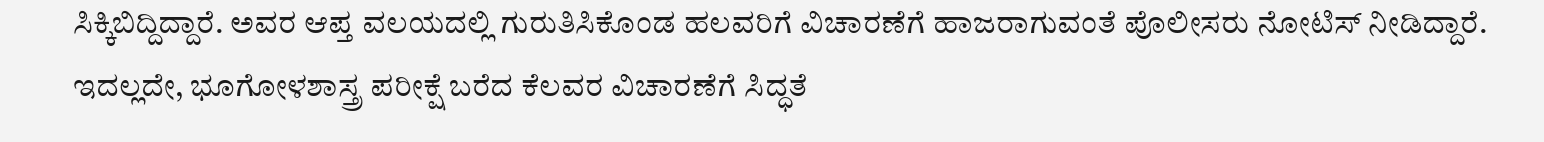ಸಿಕ್ಕಿಬಿದ್ದಿದ್ದಾರೆ. ಅವರ ಆಪ್ತ ವಲಯದಲ್ಲಿ ಗುರುತಿಸಿಕೊಂಡ ಹಲವರಿಗೆ ವಿಚಾರಣೆಗೆ ಹಾಜರಾಗುವಂತೆ ಪೊಲೀಸರು ನೋಟಿಸ್ ನೀಡಿದ್ದಾರೆ. ಇದಲ್ಲದೇ, ಭೂಗೋಳಶಾಸ್ತ್ರ ಪರೀಕ್ಷೆ ಬರೆದ ಕೆಲವರ ವಿಚಾರಣೆಗೆ ಸಿದ್ಧತೆ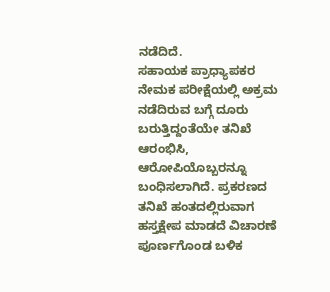ನಡೆದಿದೆ.
ಸಹಾಯಕ ಪ್ರಾಧ್ಯಾಪಕರ ನೇಮಕ ಪರೀಕ್ಷೆಯಲ್ಲಿ ಅಕ್ರಮ ನಡೆದಿರುವ ಬಗ್ಗೆ ದೂರು ಬರುತ್ತಿದ್ದಂತೆಯೇ ತನಿಖೆ ಆರಂಭಿಸಿ, ಆರೋಪಿಯೊಬ್ಬರನ್ನೂ ಬಂಧಿಸಲಾಗಿದೆ. ಪ್ರಕರಣದ ತನಿಖೆ ಹಂತದಲ್ಲಿರುವಾಗ ಹಸ್ತಕ್ಷೇಪ ಮಾಡದೆ ವಿಚಾರಣೆ ಪೂರ್ಣಗೊಂಡ ಬಳಿಕ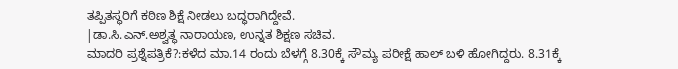ತಪ್ಪಿತಸ್ಥರಿಗೆ ಕಠಿಣ ಶಿಕ್ಷೆ ನೀಡಲು ಬದ್ಧರಾಗಿದ್ದೇವೆ.
|ಡಾ.ಸಿ.ಎನ್.ಅಶ್ವತ್ಥ ನಾರಾಯಣ, ಉನ್ನತ ಶಿಕ್ಷಣ ಸಚಿವ.
ಮಾದರಿ ಪ್ರಶ್ನೆಪತ್ರಿಕೆ?:ಕಳೆದ ಮಾ.14 ರಂದು ಬೆಳಗ್ಗೆ 8.30ಕ್ಕೆ ಸೌಮ್ಯ ಪರೀಕ್ಷೆ ಹಾಲ್ ಬಳಿ ಹೋಗಿದ್ದರು. 8.31ಕ್ಕೆ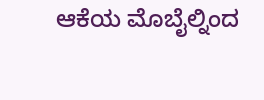ಆಕೆಯ ಮೊಬೈಲ್ನಿಂದ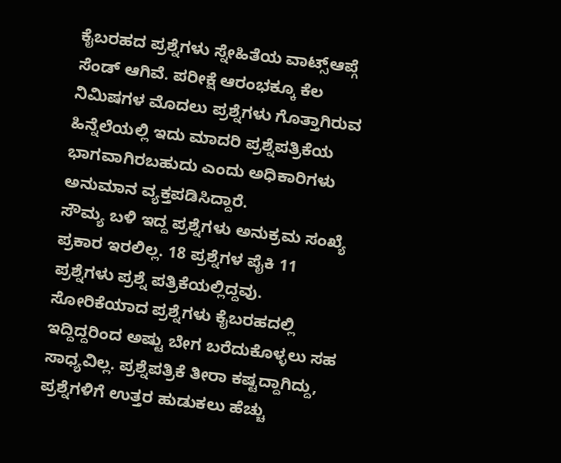ಕೈಬರಹದ ಪ್ರಶ್ನೆಗಳು ಸ್ನೇಹಿತೆಯ ವಾಟ್ಸ್ಆಪ್ಗೆ ಸೆಂಡ್ ಆಗಿವೆ. ಪರೀಕ್ಷೆ ಆರಂಭಕ್ಕೂ ಕೆಲ ನಿಮಿಷಗಳ ಮೊದಲು ಪ್ರಶ್ನೆಗಳು ಗೊತ್ತಾಗಿರುವ ಹಿನ್ನೆಲೆಯಲ್ಲಿ ಇದು ಮಾದರಿ ಪ್ರಶ್ನೆಪತ್ರಿಕೆಯ ಭಾಗವಾಗಿರಬಹುದು ಎಂದು ಅಧಿಕಾರಿಗಳು ಅನುಮಾನ ವ್ಯಕ್ತಪಡಿಸಿದ್ದಾರೆ.
ಸೌಮ್ಯ ಬಳಿ ಇದ್ದ ಪ್ರಶ್ನೆಗಳು ಅನುಕ್ರಮ ಸಂಖ್ಯೆ ಪ್ರಕಾರ ಇರಲಿಲ್ಲ. 18 ಪ್ರಶ್ನೆಗಳ ಪೈಕಿ 11 ಪ್ರಶ್ನೆಗಳು ಪ್ರಶ್ನೆ ಪತ್ರಿಕೆಯಲ್ಲಿದ್ದವು. ಸೋರಿಕೆಯಾದ ಪ್ರಶ್ನೆಗಳು ಕೈಬರಹದಲ್ಲಿ ಇದ್ದಿದ್ದರಿಂದ ಅಷ್ಟು ಬೇಗ ಬರೆದುಕೊಳ್ಳಲು ಸಹ ಸಾಧ್ಯವಿಲ್ಲ. ಪ್ರಶ್ನೆಪತ್ರಿಕೆ ತೀರಾ ಕಷ್ಟದ್ದಾಗಿದ್ದು, ಪ್ರಶ್ನೆಗಳಿಗೆ ಉತ್ತರ ಹುಡುಕಲು ಹೆಚ್ಚು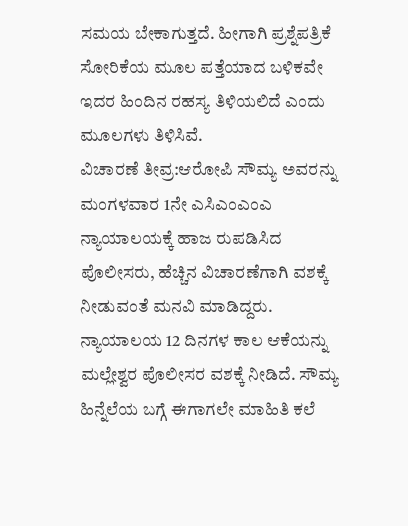ಸಮಯ ಬೇಕಾಗುತ್ತದೆ. ಹೀಗಾಗಿ ಪ್ರಶ್ನೆಪತ್ರಿಕೆ ಸೋರಿಕೆಯ ಮೂಲ ಪತ್ತೆಯಾದ ಬಳಿಕವೇ ಇದರ ಹಿಂದಿನ ರಹಸ್ಯ ತಿಳಿಯಲಿದೆ ಎಂದು ಮೂಲಗಳು ತಿಳಿಸಿವೆ.
ವಿಚಾರಣೆ ತೀವ್ರ:ಆರೋಪಿ ಸೌಮ್ಯ ಅವರನ್ನು ಮಂಗಳವಾರ 1ನೇ ಎಸಿಎಂಎಂಎ ನ್ಯಾಯಾಲಯಕ್ಕೆ ಹಾಜ ರುಪಡಿಸಿದ ಪೊಲೀಸರು, ಹೆಚ್ಚಿನ ವಿಚಾರಣೆಗಾಗಿ ವಶಕ್ಕೆ ನೀಡುವಂತೆ ಮನವಿ ಮಾಡಿದ್ದರು. ನ್ಯಾಯಾಲಯ 12 ದಿನಗಳ ಕಾಲ ಆಕೆಯನ್ನು ಮಲ್ಲೇಶ್ವರ ಪೊಲೀಸರ ವಶಕ್ಕೆ ನೀಡಿದೆ. ಸೌಮ್ಯ ಹಿನ್ನೆಲೆಯ ಬಗ್ಗೆ ಈಗಾಗಲೇ ಮಾಹಿತಿ ಕಲೆ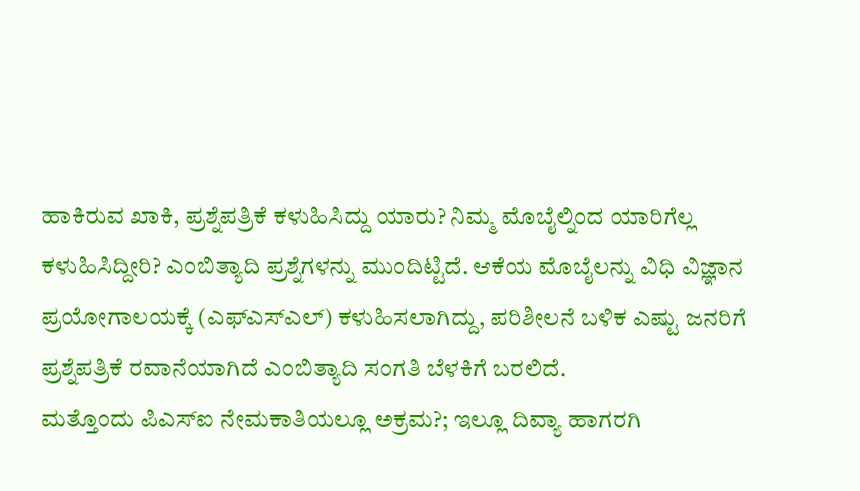ಹಾಕಿರುವ ಖಾಕಿ, ಪ್ರಶ್ನೆಪತ್ರಿಕೆ ಕಳುಹಿಸಿದ್ದು ಯಾರು? ನಿಮ್ಮ ಮೊಬೈಲ್ನಿಂದ ಯಾರಿಗೆಲ್ಲ ಕಳುಹಿಸಿದ್ದೀರಿ? ಎಂಬಿತ್ಯಾದಿ ಪ್ರಶ್ನೆಗಳನ್ನು ಮುಂದಿಟ್ಟಿದೆ. ಆಕೆಯ ಮೊಬೈಲನ್ನು ವಿಧಿ ವಿಜ್ಞಾನ ಪ್ರಯೋಗಾಲಯಕ್ಕೆ (ಎಫ್ಎಸ್ಎಲ್) ಕಳುಹಿಸಲಾಗಿದ್ದು, ಪರಿಶೀಲನೆ ಬಳಿಕ ಎಷ್ಟು ಜನರಿಗೆ ಪ್ರಶ್ನೆಪತ್ರಿಕೆ ರವಾನೆಯಾಗಿದೆ ಎಂಬಿತ್ಯಾದಿ ಸಂಗತಿ ಬೆಳಕಿಗೆ ಬರಲಿದೆ.
ಮತ್ತೊಂದು ಪಿಎಸ್ಐ ನೇಮಕಾತಿಯಲ್ಲೂ ಅಕ್ರಮ?; ಇಲ್ಲೂ ದಿವ್ಯಾ ಹಾಗರಗಿ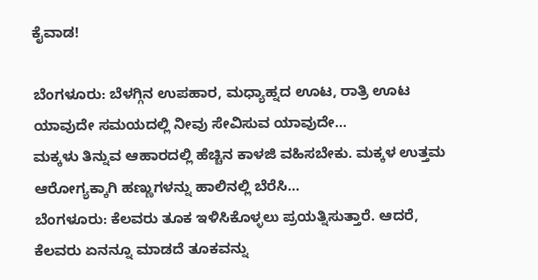ಕೈವಾಡ!

ಬೆಂಗಳೂರು: ಬೆಳಗ್ಗಿನ ಉಪಹಾರ, ಮಧ್ಯಾಹ್ನದ ಊಟ, ರಾತ್ರಿ ಊಟ ಯಾವುದೇ ಸಮಯದಲ್ಲಿ ನೀವು ಸೇವಿಸುವ ಯಾವುದೇ…
ಮಕ್ಕಳು ತಿನ್ನುವ ಆಹಾರದಲ್ಲಿ ಹೆಚ್ಚಿನ ಕಾಳಜಿ ವಹಿಸಬೇಕು. ಮಕ್ಕಳ ಉತ್ತಮ ಆರೋಗ್ಯಕ್ಕಾಗಿ ಹಣ್ಣುಗಳನ್ನು ಹಾಲಿನಲ್ಲಿ ಬೆರೆಸಿ…
ಬೆಂಗಳೂರು: ಕೆಲವರು ತೂಕ ಇಳಿಸಿಕೊಳ್ಳಲು ಪ್ರಯತ್ನಿಸುತ್ತಾರೆ. ಆದರೆ, ಕೆಲವರು ಏನನ್ನೂ ಮಾಡದೆ ತೂಕವನ್ನು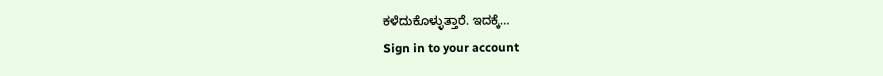ಕಳೆದುಕೊಳ್ಳುತ್ತಾರೆ. ಇದಕ್ಕೆ…
Sign in to your account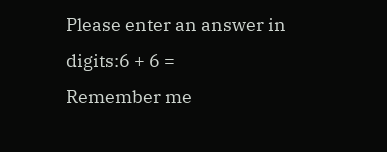Please enter an answer in digits:6 + 6 =
Remember me